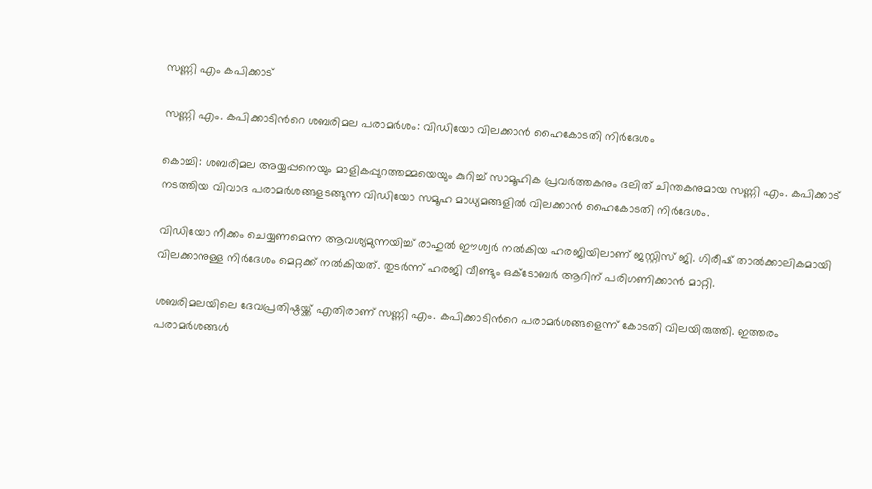സണ്ണി എം കപിക്കാട്

സണ്ണി എം. കപിക്കാടിന്‍റെ ശബരിമല പരാമർശം: വിഡിയോ വിലക്കാൻ ഹൈകോടതി നിർദേശം

കൊച്ചി: ശബരിമല അയ്യപ്പനെയും മാളികപ്പുറത്തമ്മയെയും കുറിച്ച് സാമൂഹിക പ്രവർത്തകനും ദലിത് ചിന്തകനുമായ സണ്ണി എം. കപിക്കാട് നടത്തിയ വിവാദ പരാമർശങ്ങളടങ്ങുന്ന വിഡിയോ സമൂഹ മാധ്യമങ്ങളിൽ വിലക്കാൻ ഹൈകോടതി നിർദേശം.

വിഡിയോ നീക്കം ചെയ്യണമെന്ന ആവശ്യമുന്നയിച്ച് രാഹുൽ ഈശ്വർ നൽകിയ ഹരജിയിലാണ് ജസ്റ്റിസ് ജി. ഗിരീഷ് താൽക്കാലികമായി വിലക്കാനുള്ള നിർദേശം മെറ്റക്ക് നൽകിയത്. തുടർന്ന് ഹരജി വീണ്ടും ഒക്ടോബർ ആറിന് പരിഗണിക്കാൻ മാറ്റി.

ശബരിമലയിലെ ദേവപ്രതിഷ്ഠയ്ക്ക് എതിരാണ് സണ്ണി എം. കപിക്കാടിന്‍റെ പരാമർശങ്ങളെന്ന് കോടതി വിലയിരുത്തി. ഇത്തരം പരാമർശങ്ങൾ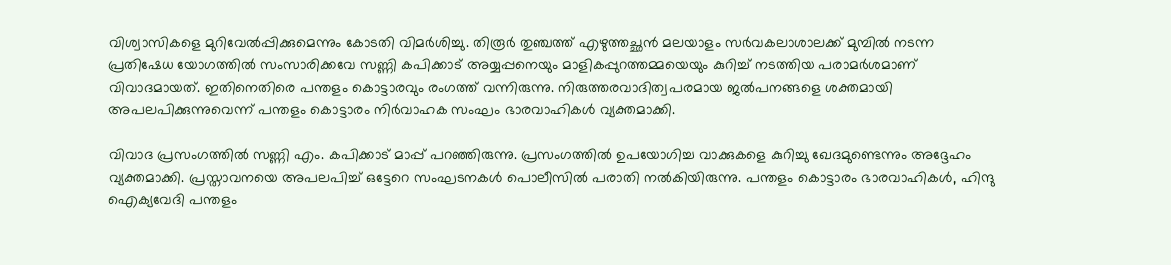വിശ്വാസികളെ മുറിവേൽപ്പിക്കുമെന്നും കോടതി വിമർശിച്ചു. തിരൂർ തുഞ്ചത്ത് എഴുത്തച്ഛൻ മലയാളം സർവകലാശാലക്ക് മുമ്പിൽ നടന്ന പ്രതിഷേധ യോഗത്തിൽ സംസാരിക്കവേ സണ്ണി കപിക്കാട് അയ്യപ്പനെയും മാളികപ്പുറത്തമ്മയെയും കുറിച്ച് നടത്തിയ പരാമർശമാണ് വിവാദമായത്. ഇതിനെതിരെ പന്തളം കൊട്ടാരവും രംഗത്ത് വന്നിരുന്നു. നിരുത്തരവാദിത്വപരമായ ജൽപനങ്ങളെ ശക്തമായി അപലപിക്കുന്നുവെന്ന് പന്തളം കൊട്ടാരം നിർവാഹക സംഘം ഭാരവാഹികൾ വ്യക്തമാക്കി.

വിവാദ പ്രസംഗത്തിൽ സണ്ണി എം. കപിക്കാട് മാപ്പ് പറഞ്ഞിരുന്നു. പ്രസംഗത്തിൽ ഉപയോഗിച്ച വാക്കുകളെ കുറിച്ചു ഖേദമുണ്ടെന്നും അദ്ദേഹം വ്യക്തമാക്കി. പ്രസ്താവനയെ അപലപിച്ച് ഒട്ടേറെ സംഘടനകൾ പൊലീസിൽ പരാതി നൽകിയിരുന്നു. പന്തളം കൊട്ടാരം ഭാരവാഹികൾ, ഹിന്ദു ഐക്യവേദി പന്തളം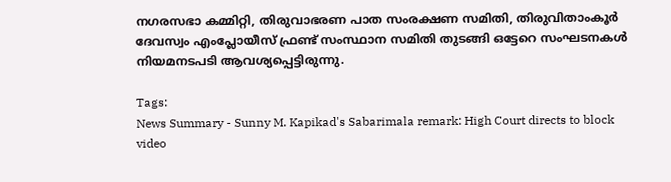നഗരസഭാ കമ്മിറ്റി, തിരുവാഭരണ പാത സംരക്ഷണ സമിതി, തിരുവിതാംകൂർ ദേവസ്വം എംപ്ലോയീസ് ഫ്രണ്ട് സംസ്ഥാന സമിതി തുടങ്ങി ഒട്ടേറെ സംഘടനകൾ നിയമനടപടി ആവശ്യപ്പെട്ടിരുന്നു.

Tags:
News Summary - Sunny M. Kapikad's Sabarimala remark: High Court directs to block video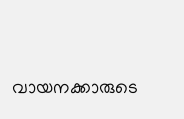വായനക്കാരുടെ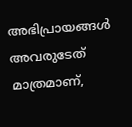അഭിപ്രായങ്ങള്‍ അവരുടേത് മാത്രമാണ്,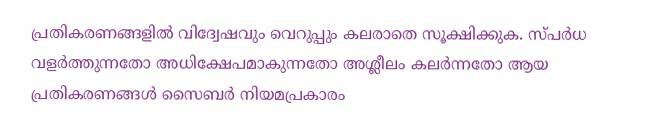പ്രതികരണങ്ങളിൽ വിദ്വേഷവും വെറുപ്പും കലരാതെ സൂക്ഷിക്കുക. സ്പർധ വളർത്തുന്നതോ അധിക്ഷേപമാകുന്നതോ അശ്ലീലം കലർന്നതോ ആയ പ്രതികരണങ്ങൾ സൈബർ നിയമപ്രകാരം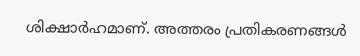ശിക്ഷാർഹമാണ്. അത്തരം പ്രതികരണങ്ങൾ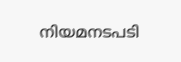നിയമനടപടി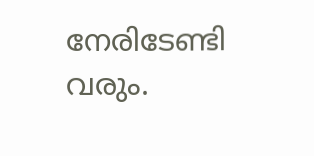നേരിടേണ്ടി വരും.